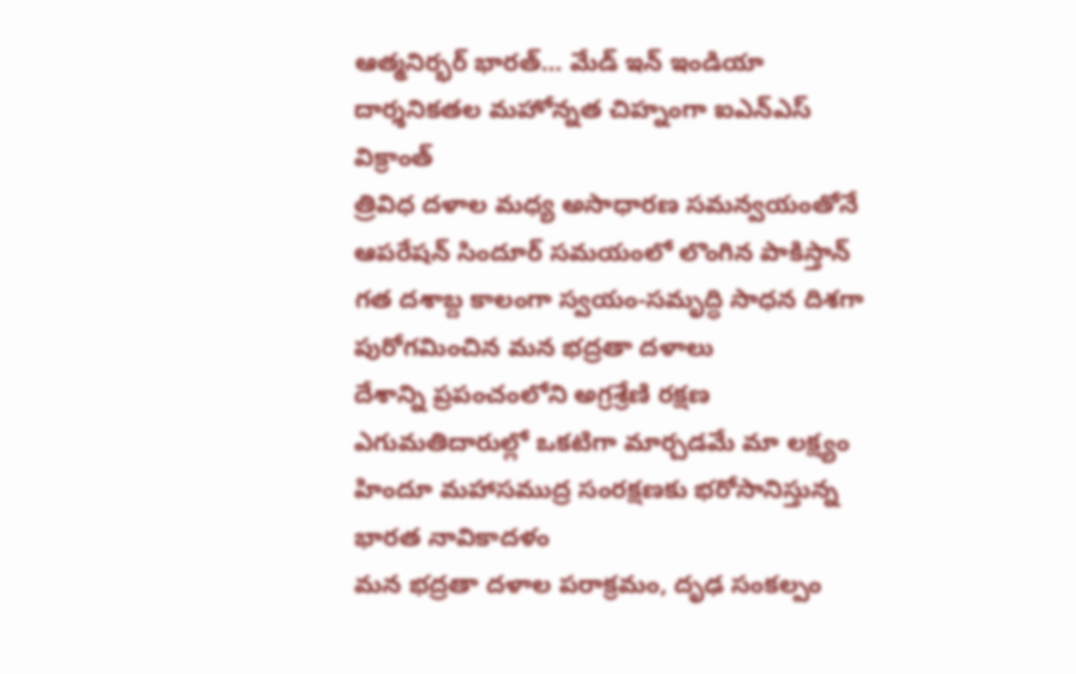ఆత్మనిర్భర్ భారత్... మేడ్ ఇన్ ఇండియా దార్శనికతల మహోన్నత చిహ్నంగా ఐఎన్ఎస్ విక్రాంత్
త్రివిధ దళాల మధ్య అసాధారణ సమన్వయంతోనే ఆపరేషన్ సిందూర్ సమయంలో లొంగిన పాకిస్తాన్
గత దశాబ్ద కాలంగా స్వయం-సమృద్ధి సాధన దిశగా పురోగమించిన మన భద్రతా దళాలు
దేశాన్ని ప్రపంచంలోని అగ్రశ్రేణి రక్షణ ఎగుమతిదారుల్లో ఒకటిగా మార్చడమే మా లక్ష్యం
హిందూ మహాసముద్ర సంరక్షణకు భరోసానిస్తున్న భారత నావికాదళం
మన భద్రతా దళాల పరాక్రమం, దృఢ సంకల్పం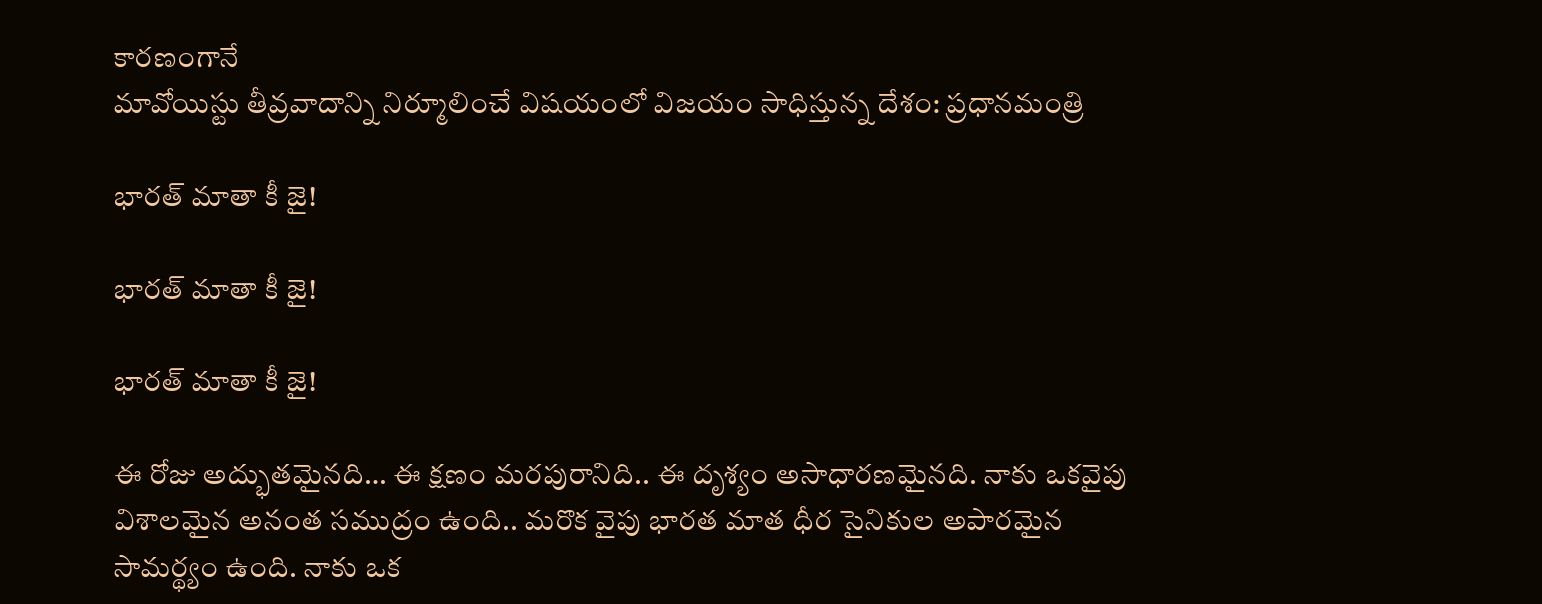కారణంగానే
మావోయిస్టు తీవ్రవాదాన్ని నిర్మూలించే విషయంలో విజయం సాధిస్తున్న దేశం: ప్రధానమంత్రి

భారత్ మాతా కీ జై!

భారత్ మాతా కీ జై!

భారత్ మాతా కీ జై!

ఈ రోజు అద్భుతమైనది… ఈ క్షణం మరపురానిది.. ఈ దృశ్యం అసాధారణమైనది. నాకు ఒకవైపు విశాలమైన అనంత సముద్రం ఉంది.. మరొక వైపు భారత మాత ధీర సైనికుల అపారమైన సామర్థ్యం ఉంది. నాకు ఒక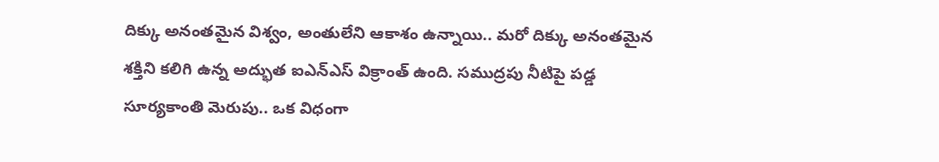దిక్కు అనంతమైన విశ్వం, అంతులేని ఆకాశం ఉన్నాయి.. మరో దిక్కు అనంతమైన శక్తిని కలిగి ఉన్న అద్భుత ఐఎన్ఎస్ విక్రాంత్ ఉంది. సముద్రపు నీటిపై పడ్డ సూర్యకాంతి మెరుపు.. ఒక విధంగా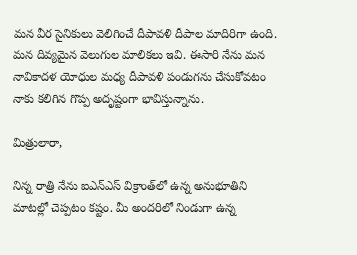మన వీర సైనికులు వెలిగించే దీపావళి దీపాల మాదిరిగా ఉంది. మన దివ్యమైన వెలుగుల మాలికలు ఇవి. ఈసారి నేను మన నావికాదళ యోధుల మధ్య దీపావళి పండుగను చేసుకోవటం నాకు కలిగిన గొప్ప అదృష్టంగా భావిస్తున్నాను.

మిత్రులారా,

నిన్న రాత్రి నేను ఐఎన్ఎస్ విక్రాంత్‌లో ఉన్న అనుభూతిని మాటల్లో చెప్పటం కష్టం. మీ అందరిలో నిండుగా ఉన్న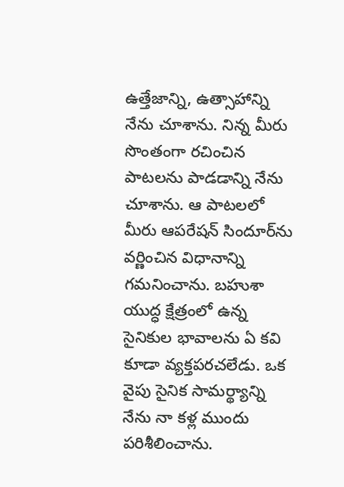ఉత్తేజాన్ని, ఉత్సాహాన్ని నేను చూశాను. నిన్న మీరు సొంతంగా రచించిన పాటలను పాడడాన్ని నేను చూశాను. ఆ పాటలలో మీరు ఆపరేషన్ సిందూర్‌ను వర్ణించిన విధానాన్ని గమనించాను. బహుశా యుద్ధ క్షేత్రంలో ఉన్న సైనికుల భావాలను ఏ కవి కూడా వ్యక్తపరచలేడు. ఒక వైపు సైనిక సామర్థ్యాన్ని నేను నా కళ్ల ముందు పరిశీలించాను.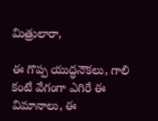మిత్రులారా,

ఈ గొప్ప యుద్ధనౌకలు, గాలి కంటే వేగంగా ఎగిరే ఈ విమానాలు, ఈ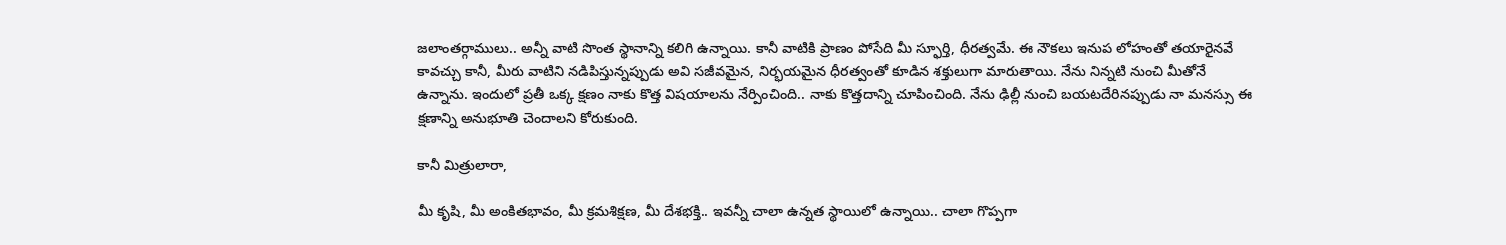జలాంతర్గాములు.. అన్నీ వాటి సొంత స్థానాన్ని కలిగి ఉన్నాయి. కానీ వాటికి ప్రాణం పోసేది మీ స్ఫూర్తి, ధీరత్వమే. ఈ నౌకలు ఇనుప లోహంతో తయారైనవే కావచ్చు కానీ, మీరు వాటిని నడిపిస్తున్నప్పుడు అవి సజీవమైన, నిర్భయమైన ధీరత్వంతో కూడిన శక్తులుగా మారుతాయి. నేను నిన్నటి నుంచి మీతోనే ఉన్నాను. ఇందులో ప్రతీ ఒక్క క్షణం నాకు కొత్త విషయాలను నేర్పించింది.. నాకు కొత్తదాన్ని చూపించింది. నేను ఢిల్లీ నుంచి బయటదేరినప్పుడు నా మనస్సు ఈ క్షణాన్ని అనుభూతి చెందాలని కోరుకుంది.

కానీ మిత్రులారా,

మీ కృషి, మీ అంకితభావం, మీ క్రమశిక్షణ, మీ దేశభక్తి.. ఇవన్నీ చాలా ఉన్నత స్థాయిలో ఉన్నాయి.. చాలా గొప్పగా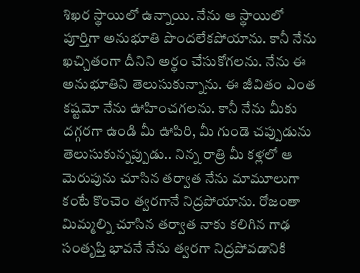శిఖర స్థాయిలో ఉన్నాయి. నేను ఆ స్థాయిలో పూర్తిగా అనుభూతి పొందలేకపోయాను. కానీ నేను ఖచ్చితంగా దీనిని అర్థం చేసుకోగలను. నేను ఈ అనుభూతిని తెలుసుకున్నాను. ఈ జీవితం ఎంత కష్టమో నేను ఊహించగలను. కానీ నేను మీకు దగ్గరగా ఉండి మీ ఊపిరి, మీ గుండె చప్పుడును తెలుసుకున్నప్పుడు.. నిన్న రాత్రి మీ కళ్లలో ఆ మెరుపును చూసిన తర్వాత నేను మామూలుగా కంటే కొంచెం త్వరగానే నిద్రపోయాను. రోజంతా మిమ్మల్ని చూసిన తర్వాత నాకు కలిగిన గాఢ సంతృప్తి భావనే నేను త్వరగా నిద్రపోవడానికి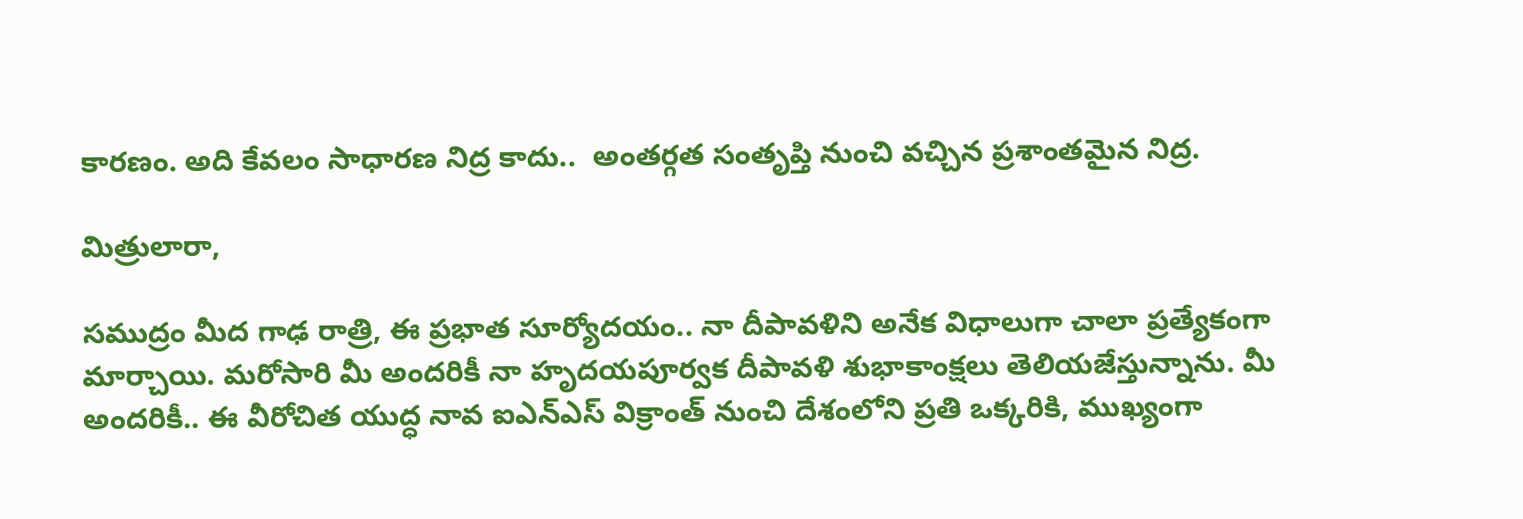కారణం. అది కేవలం సాధారణ నిద్ర కాదు..  అంతర్గత సంతృప్తి నుంచి వచ్చిన ప్రశాంతమైన నిద్ర.

మిత్రులారా,

సముద్రం మీద గాఢ రాత్రి, ఈ ప్రభాత సూర్యోదయం.. నా దీపావళిని అనేక విధాలుగా చాలా ప్రత్యేకంగా మార్చాయి. మరోసారి మీ అందరికీ నా హృదయపూర్వక దీపావళి శుభాకాంక్షలు తెలియజేస్తున్నాను. మీ అందరికీ.. ఈ వీరోచిత యుద్ధ నావ ఐఎన్ఎస్ విక్రాంత్ నుంచి దేశంలోని ప్రతి ఒక్కరికి, ముఖ్యంగా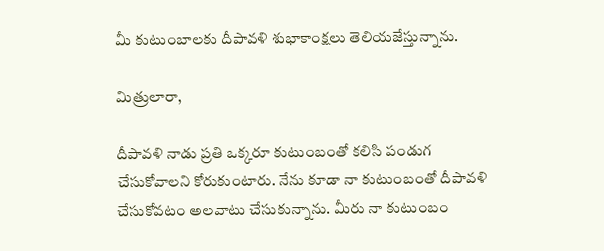మీ కుటుంబాలకు దీపావళి శుభాకాంక్షలు తెలియజేస్తున్నాను.

మిత్రులారా,

దీపావళి నాడు ప్రతి ఒక్కరూ కుటుంబంతో కలిసి పండుగ చేసుకోవాలని కోరుకుంటారు. నేను కూడా నా కుటుంబంతో దీపావళి చేసుకోవటం అలవాటు చేసుకున్నాను. మీరు నా కుటుంబం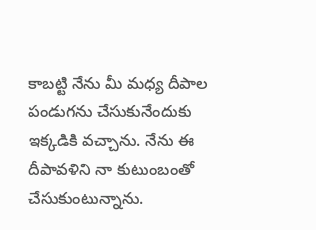కాబట్టి నేను మీ మధ్య దీపాల పండుగను చేసుకునేందుకు ఇక్కడికి వచ్చాను. నేను ఈ దీపావళిని నా కుటుంబంతో చేసుకుంటున్నాను.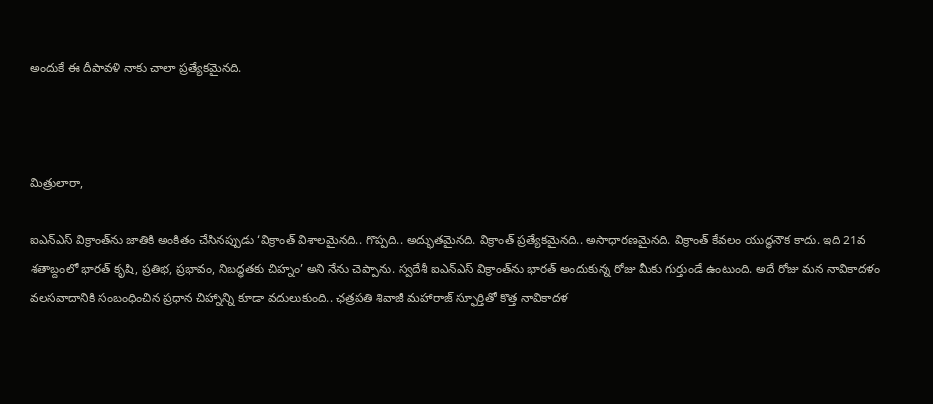అందుకే ఈ దీపావళి నాకు చాలా ప్రత్యేకమైనది.



మిత్రులారా,

ఐఎన్ఎస్ విక్రాంత్‌ను జాతికి అంకితం చేసినప్పుడు ‘విక్రాంత్ విశాలమైనది.. గొప్పది.. అద్భుతమైనది. విక్రాంత్ ప్రత్యేకమైనది.. అసాధారణమైనది. విక్రాంత్ కేవలం యుద్ధనౌక కాదు. ఇది 21వ శతాబ్దంలో భారత్ కృషి, ప్రతిభ, ప్రభావం, నిబద్ధతకు చిహ్నం’ అని నేను చెప్పాను. స్వదేశీ ఐఎన్ఎస్‌ విక్రాంత్‌ను భారత్‌ అందుకున్న రోజు మీకు గుర్తుండే ఉంటుంది. అదే రోజు మన నావికాదళం వలసవాదానికి సంబంధించిన ప్రధాన చిహ్నాన్ని కూడా వదులుకుంది.. ఛత్రపతి శివాజీ మహారాజ్ స్ఫూర్తితో కొత్త నావికాదళ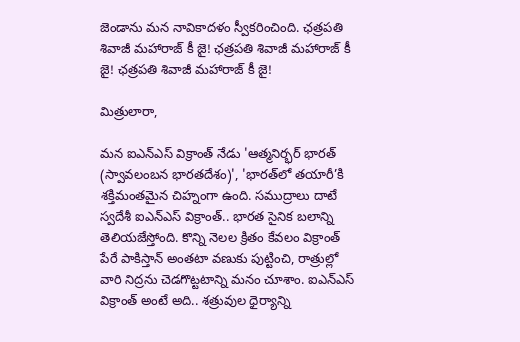జెండాను మన నావికాదళం స్వీకరించింది. ఛత్రపతి శివాజీ మహారాజ్ కీ జై! ఛత్రపతి శివాజీ మహారాజ్ కీ జై! ఛత్రపతి శివాజీ మహారాజ్ కీ జై!

మిత్రులారా,

మన ఐఎన్ఎస్ విక్రాంత్ నేడు 'ఆత్మనిర్భర్ భారత్ (స్వావలంబన భారతదేశం)', 'భారత్‌లో తయారీ’కి శక్తిమంతమైన చిహ్నంగా ఉంది. సముద్రాలు దాటే స్వదేశీ ఐఎన్ఎస్ విక్రాంత్.. భారత సైనిక బలాన్ని తెలియజేస్తోంది. కొన్ని నెలల క్రితం కేవలం విక్రాంత్ పేరే పాకిస్తాన్ అంతటా వణుకు పుట్టించి, రాత్రుల్లో వారి నిద్రను చెడగొట్టటాన్ని మనం చూశాం. ఐఎన్ఎస్ విక్రాంత్ అంటే అది.. శత్రువుల ధైర్యాన్ని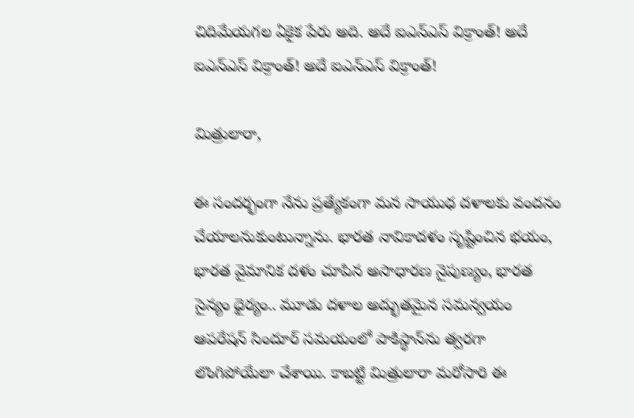చిదిమేయగల ఏకైక పేరు అది. అదే ఐఎన్ఎస్ విక్రాంత్! అదే ఐఎన్ఎస్ విక్రాంత్! అదే ఐఎన్ఎస్ విక్రాంత్!

మిత్రులారా,

ఈ సందర్భంగా నేను ప్రత్యేకంగా మన సాయుధ దళాలకు వందనం చేయాలనుకుంటున్నాను. భారత నావికాదళం సృష్టించిన భయం, భారత వైమానిక దళం చూపిన అసాధారణ నైపుణ్యం, భారత సైన్యం ధైర్యం.. మూడు దళాల అద్భుతమైన సమన్వయం ఆపరేషన్ సిందూర్ సమయంలో పాకిస్థాన్‌ను త్వరగా లొంగిపోయేలా చేశాయి. కాబట్టి మిత్రులారా మరోసారి ఈ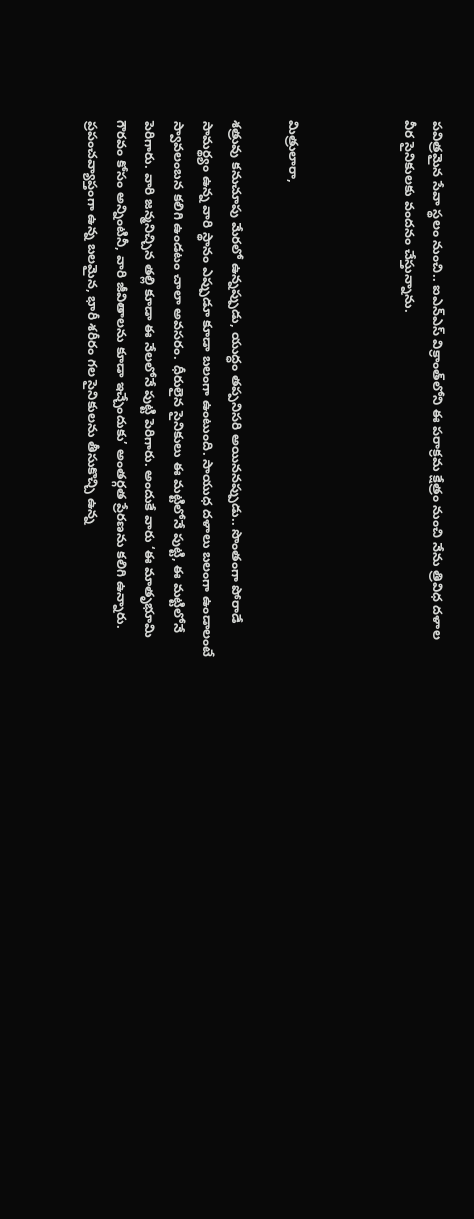పవిత్రమైన సేవా స్థలం నుంచి.. ఐఎన్ఎస్ విక్రాంత్‌లోని ఈ పరాక్రమ క్షేత్రం నుంచి నేను త్రివిధ దళాల వీర సైనికులకు వందనం చేస్తున్నాను.



మిత్రులారా,

శత్రువు కనుచూపు మేరలో ఉన్నప్పుడు, యుద్ధం తప్పనిసరి అయిననప్పుడు.. సొంతంగా పోరాడే సామర్థ్యం ఉన్న వారి స్థానం ఎప్పుడూ కూడా బలంగా ఉంటుంది. సాయుధ దళాలు బలంగా ఉండాలంటే స్వావలంబన కలిగి ఉండటం చాలా అవసరం. ధీరులైన సైనికులు ఈ మట్టిలోనే పుట్టి, ఈ మట్టిలోనే పెరిగారు. వారి జన్మనిచ్చిన తల్లి కూడా ఈ నేలలోనే పుట్టి పెరిగారు. అందుకే వారు ‘ఈ మాతృభూమి గౌరవం కోసం అన్నింటినీ, వారి జీవితాలను కూడా ఇచ్చేందుకు’ అంతర్గత ప్రేరణను కలిగి ఉన్నారు. ప్రపంచవ్యాప్తంగా ఉన్న బలమైన, భారీ శరీరం గల సైనికులను తీసుకొచ్చి ఉన్న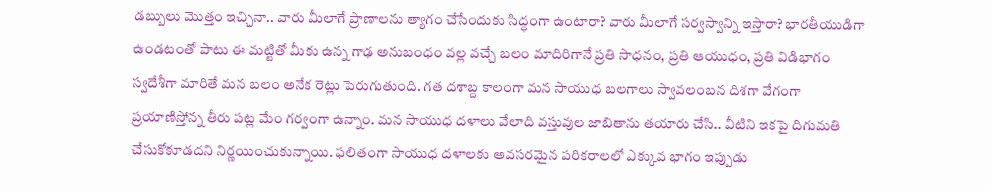డబ్బులు మొత్తం ఇచ్చినా.. వారు మీలాగే ప్రాణాలను త్యాగం చేసేందుకు సిద్ధంగా ఉంటారా? వారు మీలాగే సర్వస్వాన్ని ఇస్తారా? భారతీయుడిగా ఉండటంతో పాటు ఈ మట్టితో మీకు ఉన్న గాఢ అనుబంధం వల్ల వచ్చే బలం మాదిరిగానే ప్రతి సాధనం, ప్రతి ఆయుధం, ప్రతి విడిభాగం స్వదేశీగా మారితే మన బలం అనేక రెట్లు పెరుగుతుంది. గత దశాబ్ద కాలంగా మన సాయుధ బలగాలు స్వావలంబన దిశగా వేగంగా ప్రయాణిస్తోన్న తీరు పట్ల మేం గర్వంగా ఉన్నాం. మన సాయుధ దళాలు వేలాది వస్తువుల జాబితాను తయారు చేసి.. వీటిని ఇకపై దిగుమతి చేసుకోకూడదని నిర్ణయించుకున్నాయి. ఫలితంగా సాయుధ దళాలకు అవసరమైన పరికరాలలో ఎక్కువ భాగం ఇప్పుడు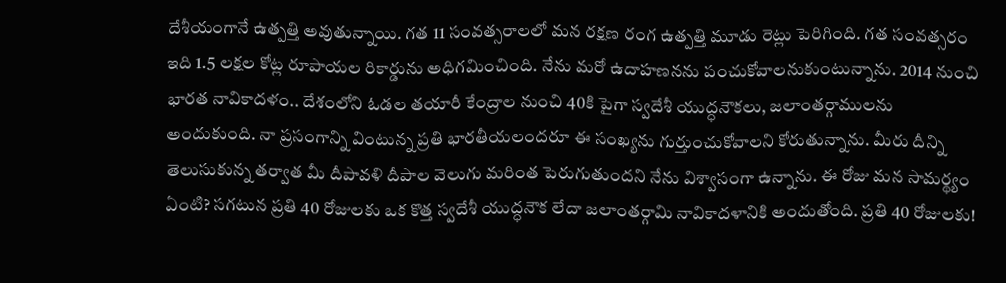దేశీయంగానే ఉత్పత్తి అవుతున్నాయి. గత 11 సంవత్సరాలలో మన రక్షణ రంగ ఉత్పత్తి మూడు రెట్లు పెరిగింది. గత సంవత్సరం ఇది 1.5 లక్షల కోట్ల రూపాయల రికార్డును అధిగమించింది. నేను మరో ఉదాహణనను పంచుకోవాలనుకుంటున్నాను. 2014 నుంచి భారత నావికాదళం.. దేశంలోని ఓడల తయారీ కేంద్రాల నుంచి 40కి పైగా స్వదేశీ యుద్ధనౌకలు, జలాంతర్గాములను అందుకుంది. నా ప్రసంగాన్ని వింటున్న ప్రతి భారతీయలందరూ ఈ సంఖ్యను గుర్తుంచుకోవాలని కోరుతున్నాను. మీరు దీన్ని తెలుసుకున్న తర్వాత మీ దీపావళి దీపాల వెలుగు మరింత పెరుగుతుందని నేను విశ్వాసంగా ఉన్నాను. ఈ రోజు మన సామర్థ్యం ఏంటి? సగటున ప్రతి 40 రోజులకు ఒక కొత్త స్వదేశీ యుద్ధనౌక లేదా జలాంతర్గామి నావికాదళానికి అందుతోంది. ప్రతి 40 రోజులకు!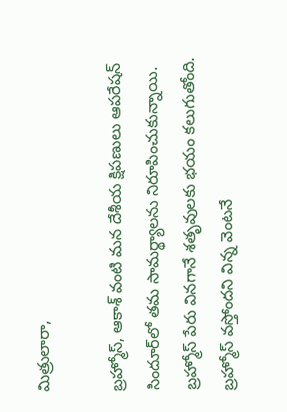మిత్రులారా,

బ్రహ్మోస్, ఆకాశ్ వంటి మన దేశీయ క్షిపణులు ఆపరేషన్ సిందూర్‌లో తమ సామర్థ్యాలను నిరూపించుకున్నాయి. బ్రహ్మోస్ పేరు వినగానే శతృవులకు భయం కలుగుతోంది. బ్రహ్మోస్ వస్తోందని విన్న వెంటనే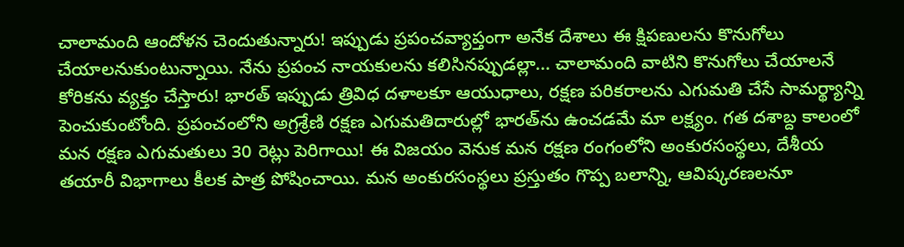చాలామంది ఆందోళన చెందుతున్నారు! ఇప్పుడు ప్రపంచవ్యాప్తంగా అనేక దేశాలు ఈ క్షిపణులను కొనుగోలు చేయాలనుకుంటున్నాయి. నేను ప్రపంచ నాయకులను కలిసినప్పుడల్లా... చాలామంది వాటిని కొనుగోలు చేయాలనే కోరికను వ్యక్తం చేస్తారు! భారత్ ఇప్పుడు త్రివిధ దళాలకూ ఆయుధాలు, రక్షణ పరికరాలను ఎగుమతి చేసే సామర్థ్యాన్ని పెంచుకుంటోంది. ప్రపంచంలోని అగ్రశ్రేణి రక్షణ ఎగుమతిదారుల్లో భారత్‌ను ఉంచడమే మా లక్ష్యం. గత దశాబ్ద కాలంలో మన రక్షణ ఎగుమతులు 30 రెట్లు పెరిగాయి! ఈ విజయం వెనుక మన రక్షణ రంగంలోని అంకురసంస్థలు, దేశీయ తయారీ విభాగాలు కీలక పాత్ర పోషించాయి. మన అంకురసంస్థలు ప్రస్తుతం గొప్ప బలాన్ని, ఆవిష్కరణలనూ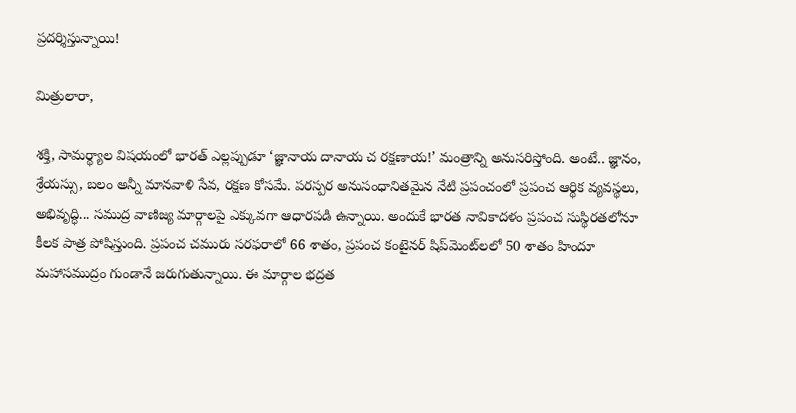ప్రదర్శిస్తున్నాయి!

మిత్రులారా,

శక్తి, సామర్థ్యాల విషయంలో భారత్ ఎల్లప్పుడూ ‘జ్ఞానాయ దానాయ చ రక్షణాయ!’ మంత్రాన్ని అనుసరిస్తోంది. అంటే.. జ్ఞానం, శ్రేయస్సు, బలం అన్నీ మానవాళి సేవ, రక్షణ కోసమే. పరస్పర అనుసంధానితమైన నేటి ప్రపంచంలో ప్రపంచ ఆర్థిక వ్యవస్థలు, అభివృద్ధి... సముద్ర వాణిజ్య మార్గాలపై ఎక్కువగా ఆధారపడి ఉన్నాయి. అందుకే భారత నావికాదళం ప్రపంచ సుస్థిరతలోనూ కీలక పాత్ర పోషిస్తుంది. ప్రపంచ చమురు సరఫరాలో 66 శాతం, ప్రపంచ కంటైనర్ షిప్‌మెంట్‌లలో 50 శాతం హిందూ మహాసముద్రం గుండానే జరుగుతున్నాయి. ఈ మార్గాల భద్రత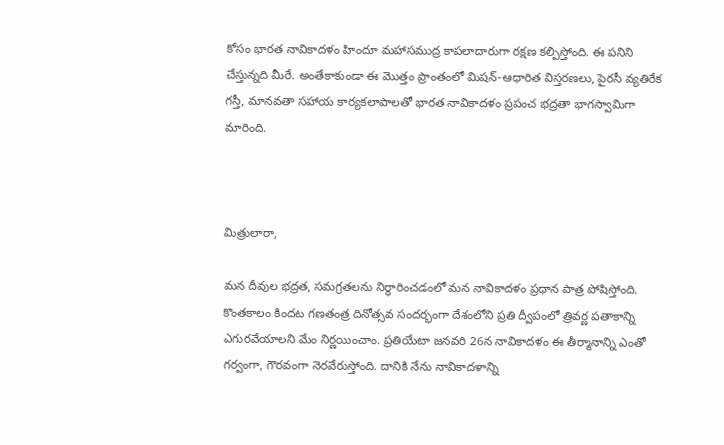కోసం భారత నావికాదళం హిందూ మహాసముద్ర కాపలాదారుగా రక్షణ కల్పిస్తోంది. ఈ పనిని చేస్తున్నది మీరే. అంతేకాకుండా ఈ మొత్తం ప్రాంతంలో మిషన్-ఆధారిత విస్తరణలు, పైరసీ వ్యతిరేక గస్తీ, మానవతా సహాయ కార్యకలాపాలతో భారత నావికాదళం ప్రపంచ భద్రతా భాగస్వామిగా మారింది.



మిత్రులారా,

మన దీవుల భద్రత, సమగ్రతలను నిర్ధారించడంలో మన నావికాదళం ప్రధాన పాత్ర పోషిస్తోంది. కొంతకాలం కిందట గణతంత్ర దినోత్సవ సందర్భంగా దేశంలోని ప్రతి ద్వీపంలో త్రివర్ణ పతాకాన్ని ఎగురవేయాలని మేం నిర్ణయించాం. ప్రతియేటా జనవరి 26న నావికాదళం ఈ తీర్మానాన్ని ఎంతో గర్వంగా, గౌరవంగా నెరవేరుస్తోంది. దానికి నేను నావికాదళాన్ని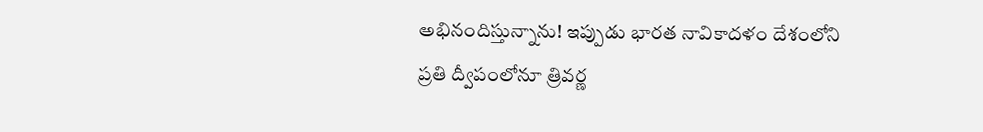అభినందిస్తున్నాను! ఇప్పుడు భారత నావికాదళం దేశంలోని ప్రతి ద్వీపంలోనూ త్రివర్ణ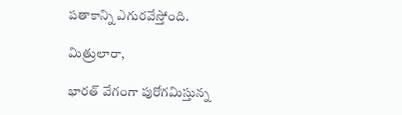పతాకాన్ని ఎగురవేస్తోంది.

మిత్రులారా,

భారత్ వేగంగా పురోగమిస్తున్న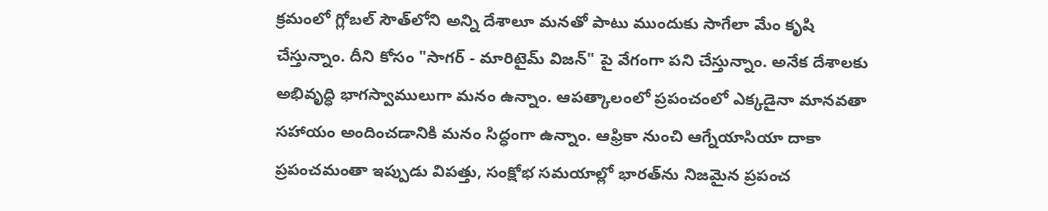క్రమంలో గ్లోబల్ సౌత్‌లోని అన్ని దేశాలూ మనతో పాటు ముందుకు సాగేలా మేం కృషి చేస్తున్నాం. దీని కోసం "సాగర్ - మారిటైమ్ విజన్" పై వేగంగా పని చేస్తున్నాం. అనేక దేశాలకు అభివృద్ధి భాగస్వాములుగా మనం ఉన్నాం. ఆపత్కాలంలో ప్రపంచంలో ఎక్కడైనా మానవతా సహాయం అందించడానికి మనం సిద్ధంగా ఉన్నాం. ఆఫ్రికా నుంచి ఆగ్నేయాసియా దాకా ప్రపంచమంతా ఇప్పుడు విపత్తు, సంక్షోభ సమయాల్లో భారత్‌ను నిజమైన ప్రపంచ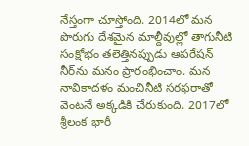నేస్తంగా చూస్తోంది. 2014లో మన పొరుగు దేశమైన మాల్దీవుల్లో తాగునీటి సంక్షోభం తలెత్తినప్పుడు ఆపరేషన్ నీర్‌ను మనం ప్రారంభించాం. మన నావికాదళం మంచినీటి సరఫరాతో వెంటనే అక్కడికి చేరుకుంది. 2017లో శ్రీలంక భారీ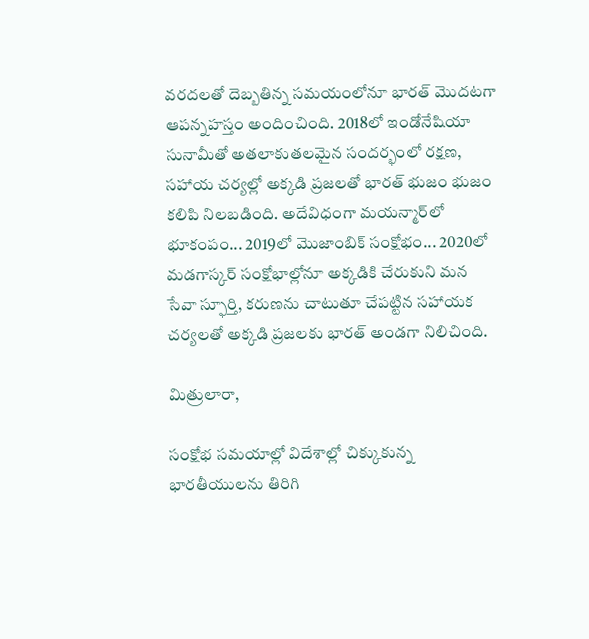వరదలతో దెబ్బతిన్న సమయంలోనూ భారత్ మొదటగా ఆపన్నహస్తం అందించింది. 2018లో ఇండోనేషియా సునామీతో అతలాకుతలమైన సందర్భంలో రక్షణ, సహాయ చర్యల్లో అక్కడి ప్రజలతో భారత్ భుజం భుజం కలిపి నిలబడింది. అదేవిధంగా మయన్మార్‌లో భూకంపం... 2019లో మొజాంబిక్ సంక్షోభం... 2020లో మడగాస్కర్‌ సంక్షోభాల్లోనూ అక్కడికి చేరుకుని మన సేవా స్ఫూర్తి, కరుణను చాటుతూ చేపట్టిన సహాయక చర్యలతో అక్కడి ప్రజలకు భారత్ అండగా నిలిచింది.

మిత్రులారా,

సంక్షోభ సమయాల్లో విదేశాల్లో చిక్కుకున్న భారతీయులను తిరిగి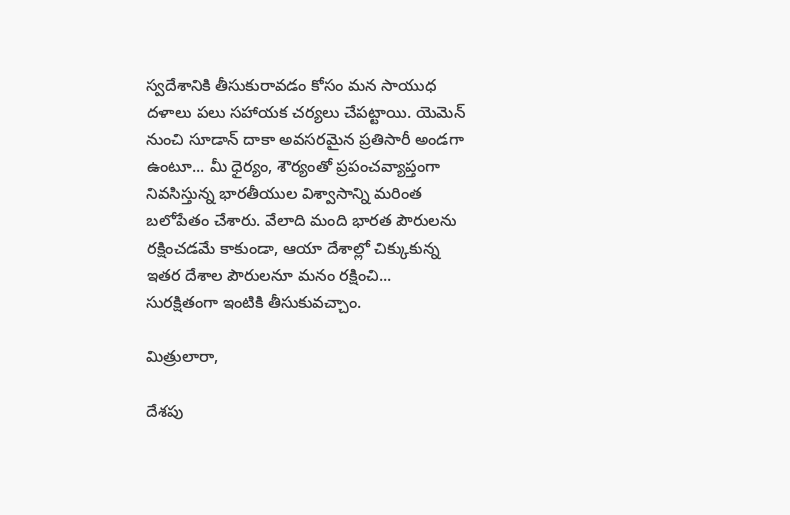స్వదేశానికి తీసుకురావడం కోసం మన సాయుధ దళాలు పలు సహాయక చర్యలు చేపట్టాయి. యెమెన్ నుంచి సూడాన్ దాకా అవసరమైన ప్రతిసారీ అండగా ఉంటూ... మీ ధైర్యం, శౌర్యంతో ప్రపంచవ్యాప్తంగా నివసిస్తున్న భారతీయుల విశ్వాసాన్ని మరింత బలోపేతం చేశారు. వేలాది మంది భారత పౌరులను రక్షించడమే కాకుండా, ఆయా దేశాల్లో చిక్కుకున్న ఇతర దేశాల పౌరులనూ మనం రక్షించి... సురక్షితంగా ఇంటికి తీసుకువచ్చాం.

మిత్రులారా,

దేశపు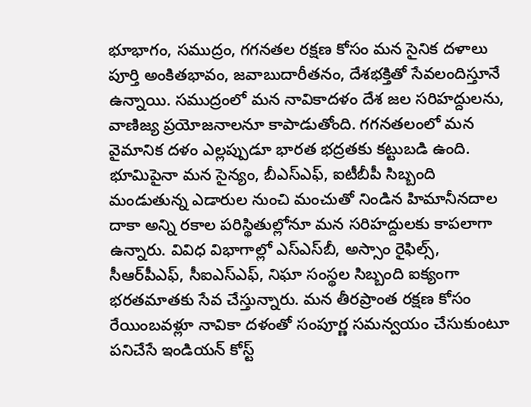భూభాగం, సముద్రం, గగనతల రక్షణ కోసం మన సైనిక దళాలు పూర్తి అంకితభావం, జవాబుదారీతనం, దేశభక్తితో సేవలందిస్తూనే ఉన్నాయి. సముద్రంలో మన నావికాదళం దేశ జల సరిహద్దులను, వాణిజ్య ప్రయోజనాలనూ కాపాడుతోంది. గగనతలంలో మన వైమానిక దళం ఎల్లప్పుడూ భారత భద్రతకు కట్టుబడి ఉంది. భూమిపైనా మన సైన్యం, బీఎస్ఎఫ్, ఐటీబీపీ సిబ్బంది మండుతున్న ఎడారుల నుంచి మంచుతో నిండిన హిమానీనదాల దాకా అన్ని రకాల పరిస్థితుల్లోనూ మన సరిహద్దులకు కాపలాగా ఉన్నారు. వివిధ విభాగాల్లో ఎస్ఎస్‌బీ, అస్సాం రైఫిల్స్, సీఆర్‌పీఎఫ్, సీఐఎస్ఎఫ్, నిఘా సంస్థల సిబ్బంది ఐక్యంగా భరతమాతకు సేవ చేస్తున్నారు. మన తీరప్రాంత రక్షణ కోసం రేయింబవళ్లూ నావికా దళంతో సంపూర్ణ సమన్వయం చేసుకుంటూ పనిచేసే ఇండియన్ కోస్ట్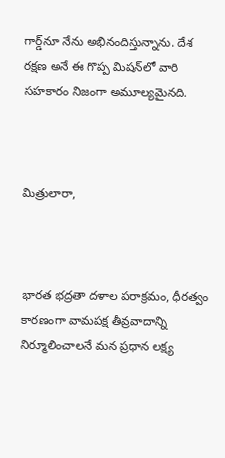గార్డ్‌నూ నేను అభినందిస్తున్నాను. దేశ రక్షణ అనే ఈ గొప్ప మిషన్‌లో వారి సహకారం నిజంగా అమూల్యమైనది.



మిత్రులారా,



భారత భద్రతా దళాల పరాక్రమం, ధీరత్వం కారణంగా వామపక్ష తీవ్రవాదాన్ని నిర్మూలించాలనే మన ప్రధాన లక్ష్య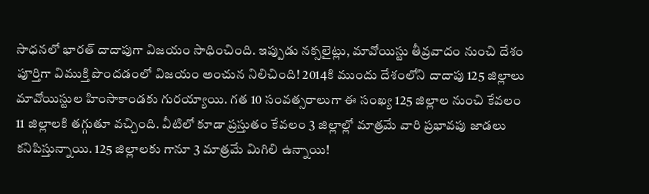సాధనలో భారత్ దాదాపుగా విజయం సాధించింది. ఇప్పుడు నక్సలైట్లు, మావోయిస్టు తీవ్రవాదం నుంచి దేశం పూర్తిగా విముక్తి పొందడంలో విజయం అంచున నిలిచింది! 2014కి ముందు దేశంలోని దాదాపు 125 జిల్లాలు మావోయిస్టుల హింసాకాండకు గురయ్యాయి. గత 10 సంవత్సరాలుగా ఈ సంఖ్య 125 జిల్లాల నుంచి కేవలం 11 జిల్లాలకి తగ్గుతూ వచ్చింది. వీటిలో కూడా ప్రస్తుతం కేవలం 3 జిల్లాల్లో మాత్రమే వారి ప్రభావపు జాడలు కనిపిస్తున్నాయి. 125 జిల్లాలకు గానూ 3 మాత్రమే మిగిలి ఉన్నాయి!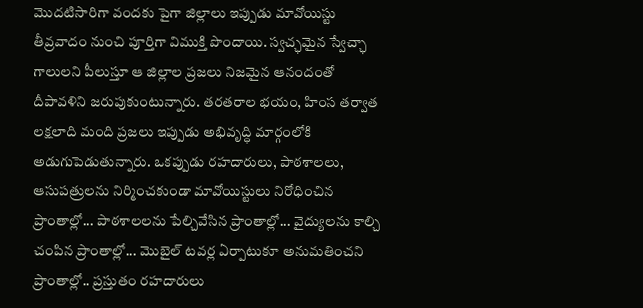మొదటిసారిగా వందకు పైగా జిల్లాలు ఇప్పుడు మావోయిస్టు తీవ్రవాదం నుంచి పూర్తిగా విముక్తి పొందాయి. స్వచ్ఛమైన స్వేచ్ఛా గాలులని పీలుస్తూ ఆ జిల్లాల ప్రజలు నిజమైన ఆనందంతో దీపావళిని జరుపుకుంటున్నారు. తరతరాల భయం, హింస తర్వాత లక్షలాది మంది ప్రజలు ఇప్పుడు అభివృద్ధి మార్గంలోకి అడుగుపెడుతున్నారు. ఒకప్పుడు రహదారులు, పాఠశాలలు, ఆసుపత్రులను నిర్మించకుండా మావోయిస్టులు నిరోధించిన ప్రాంతాల్లో... పాఠశాలలను పేల్చివేసిన ప్రాంతాల్లో... వైద్యులను కాల్చి చంపిన ప్రాంతాల్లో... మొబైల్ టవర్ల ఏర్పాటుకూ అనుమతించని ప్రాంతాల్లో.. ప్రస్తుతం రహదారులు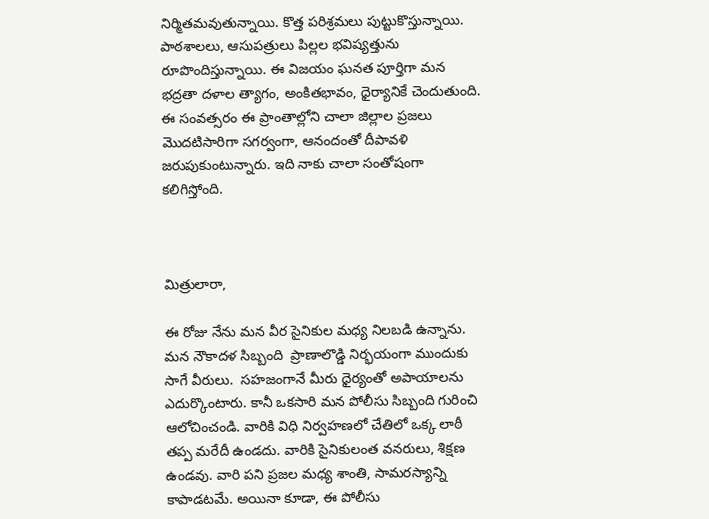నిర్మితమవుతున్నాయి. కొత్త పరిశ్రమలు పుట్టుకొస్తున్నాయి. పాఠశాలలు, ఆసుపత్రులు పిల్లల భవిష్యత్తును రూపొందిస్తున్నాయి. ఈ విజయం ఘనత పూర్తిగా మన భద్రతా దళాల త్యాగం, అంకితభావం, ధైర్యానికే చెందుతుంది. ఈ సంవత్సరం ఈ ప్రాంతాల్లోని చాలా జిల్లాల ప్రజలు మొదటిసారిగా సగర్వంగా, ఆనందంతో దీపావళి జరుపుకుంటున్నారు. ఇది నాకు చాలా సంతోషంగా కలిగిస్తోంది.



మిత్రులారా,

ఈ రోజు నేను మన వీర సైనికుల మధ్య నిలబడి ఉన్నాను. మన నౌకాదళ సిబ్బంది  ప్రాణాలొడ్డి నిర్భయంగా ముందుకు సాగే వీరులు.  సహజంగానే మీరు ధైర్యంతో అపాయాలను ఎదుర్కొంటారు. కానీ ఒకసారి మన పోలీసు సిబ్బంది గురించి ఆలోచించండి. వారికి విధి నిర్వహణలో చేతిలో ఒక్క లాఠీ తప్ప మరేదీ ఉండదు. వారికి సైనికులంత వనరులు, శిక్షణ ఉండవు. వారి పని ప్రజల మధ్య శాంతి, సామరస్యాన్ని కాపాడటమే. అయినా కూడా, ఈ పోలీసు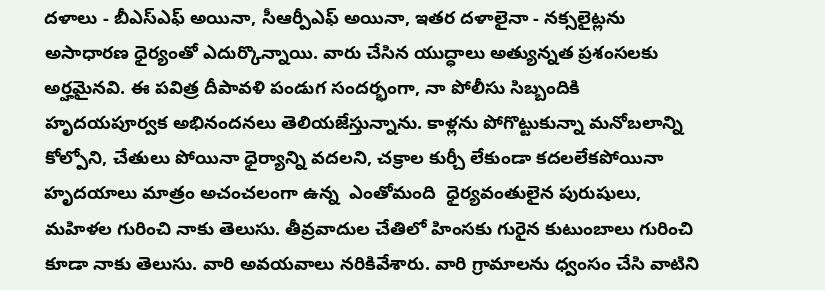దళాలు - బీఎస్ఎఫ్ అయినా, సీఆర్పీఎఫ్ అయినా, ఇతర దళాలైనా - నక్సలైట్లను అసాధారణ ధైర్యంతో ఎదుర్కొన్నాయి. వారు చేసిన యుద్ధాలు అత్యున్నత ప్రశంసలకు అర్హమైనవి. ఈ పవిత్ర దీపావళి పండుగ సందర్భంగా, నా పోలీసు సిబ్బందికి హృదయపూర్వక అభినందనలు తెలియజేస్తున్నాను. కాళ్లను పోగొట్టుకున్నా మనోబలాన్ని కోల్పోని, చేతులు పోయినా ధైర్యాన్ని వదలని, చక్రాల కుర్చీ లేకుండా కదలలేకపోయినా హృదయాలు మాత్రం అచంచలంగా ఉన్న  ఎంతోమంది  ధైర్యవంతులైన పురుషులు, మహిళల గురించి నాకు తెలుసు. తీవ్రవాదుల చేతిలో హింసకు గురైన కుటుంబాలు గురించి కూడా నాకు తెలుసు. వారి అవయవాలు నరికివేశారు. వారి గ్రామాలను ధ్వంసం చేసి వాటిని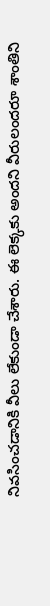నివసించడానికి వీలు లేకుండా చేశారు. ఈ లెక్కకు అందని వీరులందరూ శాంతిని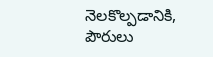నెలకొల్పడానికి, పౌరులు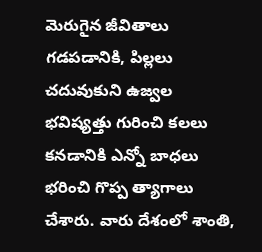మెరుగైన జీవితాలు గడపడానికి, పిల్లలు చదువుకుని ఉజ్వల భవిష్యత్తు గురించి కలలు కనడానికి ఎన్నో బాధలు భరించి గొప్ప త్యాగాలు చేశారు. వారు దేశంలో శాంతి,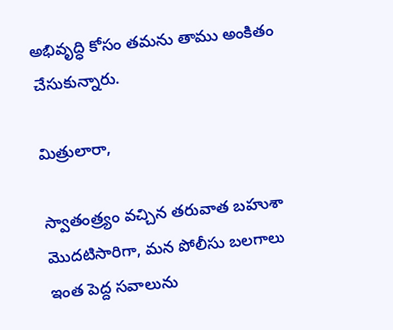అభివృద్ధి కోసం తమను తాము అంకితం చేసుకున్నారు.

మిత్రులారా,

స్వాతంత్ర్యం వచ్చిన తరువాత బహుశా మొదటిసారిగా, మన పోలీసు బలగాలు ఇంత పెద్ద సవాలును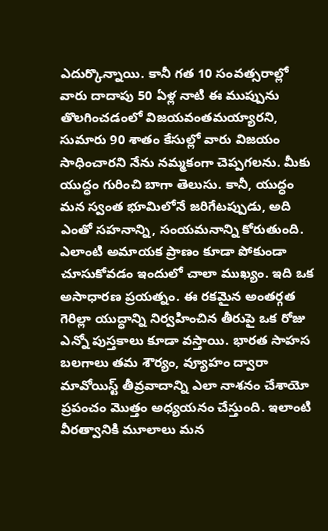ఎదుర్కొన్నాయి. కానీ గత 10 సంవత్సరాల్లో వారు దాదాపు 50 ఏళ్ల నాటి ఈ ముప్పును తొలగించడంలో విజయవంతమయ్యారని,  సుమారు 90 శాతం కేసుల్లో వారు విజయం సాధించారని నేను నమ్మకంగా చెప్పగలను. మీకు యుద్ధం గురించి బాగా తెలుసు. కానీ, యుద్ధం మన స్వంత భూమిలోనే జరిగేటప్పుడు, అది ఎంతో సహనాన్ని, సంయమనాన్ని కోరుతుంది. ఎలాంటి అమాయక ప్రాణం కూడా పోకుండా చూసుకోవడం ఇందులో చాలా ముఖ్యం. ఇది ఒక అసాధారణ ప్రయత్నం. ఈ రకమైన అంతర్గత గెరిల్లా యుద్ధాన్ని నిర్వహించిన తీరుపై ఒక రోజు ఎన్నో పుస్తకాలు కూడా వస్తాయి. భారత సాహస బలగాలు తమ శౌర్యం, వ్యూహం ద్వారా మావోయిస్ట్ తీవ్రవాదాన్ని ఎలా నాశనం చేశాయో ప్రపంచం మొత్తం అధ్యయనం చేస్తుంది. ఇలాంటి వీరత్వానికి మూలాలు మన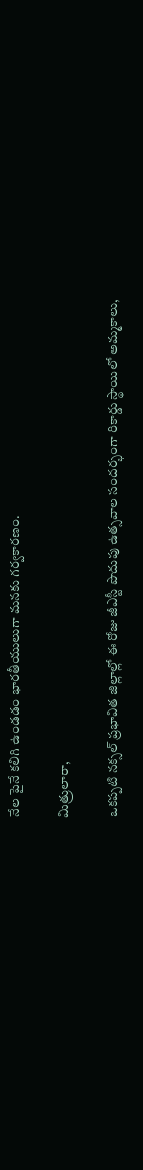నేల పైనే కలిగి ఉండడం భారతీయులుగా మనకు గర్వకారణం.

మిత్రులారా,

ఒకప్పటి నక్సల్ ప్రభావిత జిల్లాల్లో ఈ రోజు జీఎస్టీ పొదుపు ఉత్సవాల సందర్భంగా రికార్డు స్థాయిలో అమ్మకాలు,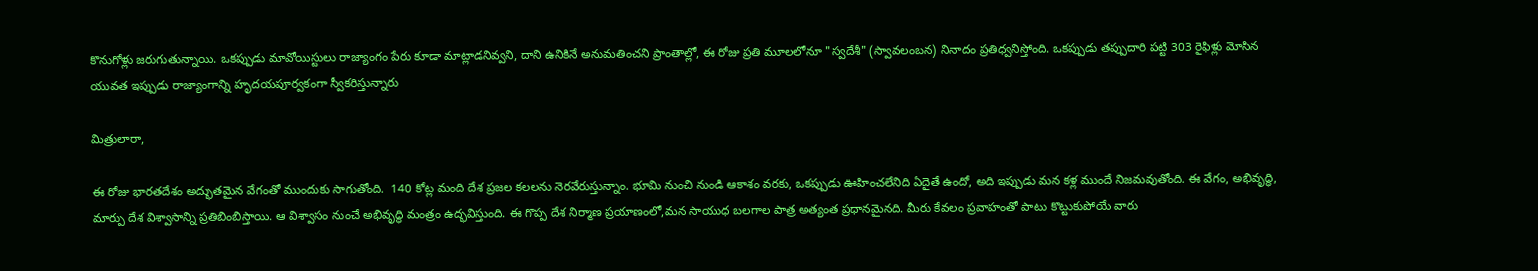కొనుగోళ్లు జరుగుతున్నాయి. ఒకప్పుడు మావోయిస్టులు రాజ్యాంగం పేరు కూడా మాట్లాడనివ్వని, దాని ఉనికినే అనుమతించని ప్రాంతాల్లో, ఈ రోజు ప్రతి మూలలోనూ "స్వదేశీ" (స్వావలంబన) నినాదం ప్రతిధ్వనిస్తోంది. ఒకప్పుడు తప్పుదారి పట్టి 303 రైఫిళ్లు మోసిన యువత ఇప్పుడు రాజ్యాంగాన్ని హృదయపూర్వకంగా స్వీకరిస్తున్నారు

మిత్రులారా,

ఈ రోజు భారతదేశం అద్భుతమైన వేగంతో ముందుకు సాగుతోంది.  140 కోట్ల మంది దేశ ప్రజల కలలను నెరవేరుస్తున్నాం. భూమి నుంచి నుండి ఆకాశం వరకు, ఒకప్పుడు ఊహించలేనిది ఏదైతే ఉందో, అది ఇప్పుడు మన కళ్ల ముందే నిజమవుతోంది. ఈ వేగం, అభివృద్ధి, మార్పు దేశ విశ్వాసాన్ని ప్రతిబింబిస్తాయి. ఆ విశ్వాసం నుంచే అభివృద్ధి మంత్రం ఉద్భవిస్తుంది. ఈ గొప్ప దేశ నిర్మాణ ప్రయాణంలో,మన సాయుధ బలగాల పాత్ర అత్యంత ప్రధానమైనది. మీరు కేవలం ప్రవాహంతో పాటు కొట్టుకుపోయే వారు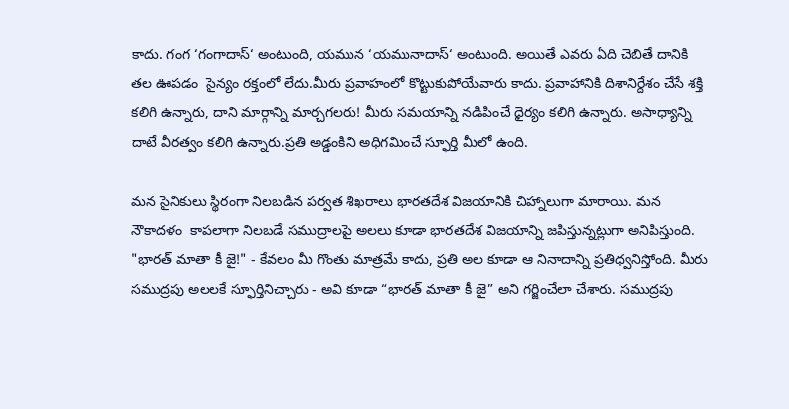కాదు. గంగ ‘గంగాదాస్‘ అంటుంది, యమున ‘యమునాదాస్‘ అంటుంది. అయితే ఎవరు ఏది చెబితే దానికి తల ఊపడం  సైన్యం రక్తంలో లేదు.మీరు ప్రవాహంలో కొట్టుకుపోయేవారు కాదు. ప్రవాహానికి దిశానిర్దేశం చేసే శక్తి కలిగి ఉన్నారు, దాని మార్గాన్ని మార్చగలరు! మీరు సమయాన్ని నడిపించే ధైర్యం కలిగి ఉన్నారు. అసాధ్యాన్ని దాటే వీరత్వం కలిగి ఉన్నారు.ప్రతి అడ్డంకిని అధిగమించే స్ఫూర్తి మీలో ఉంది.

మన సైనికులు స్థిరంగా నిలబడిన పర్వత శిఖరాలు భారతదేశ విజయానికి చిహ్నాలుగా మారాయి. మన నౌకాదళం  కాపలాగా నిలబడే సముద్రాలపై అలలు కూడా భారతదేశ విజయాన్ని జపిస్తున్నట్లుగా అనిపిస్తుంది. "భారత్ మాతా కీ జై!" - కేవలం మీ గొంతు మాత్రమే కాదు, ప్రతి అల కూడా ఆ నినాదాన్ని ప్రతిధ్వనిస్తోంది. మీరు సముద్రపు అలలకే స్ఫూర్తినిచ్చారు - అవి కూడా “భారత్ మాతా కీ జై” అని గర్జించేలా చేశారు. సముద్రపు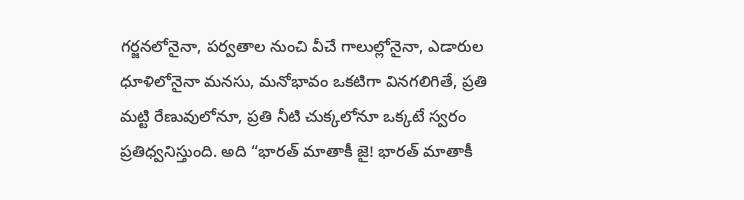గర్జనలోనైనా, పర్వతాల నుంచి వీచే గాలుల్లోనైనా, ఎడారుల ధూళిలోనైనా మనసు, మనోభావం ఒకటిగా వినగలిగితే, ప్రతి మట్టి రేణువులోనూ, ప్రతి నీటి చుక్కలోనూ ఒక్కటే స్వరం ప్రతిధ్వనిస్తుంది. అది “భారత్ మాతాకీ జై! భారత్ మాతాకీ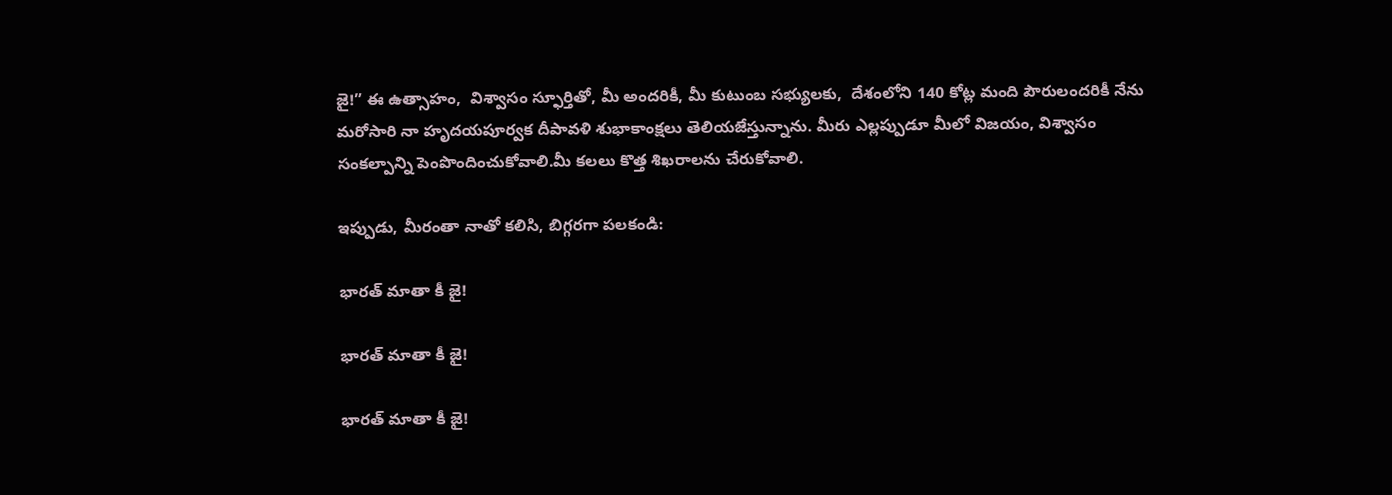జై!” ఈ ఉత్సాహం,  విశ్వాసం స్ఫూర్తితో, మీ అందరికీ, మీ కుటుంబ సభ్యులకు,  దేశంలోని 140 కోట్ల మంది పౌరులందరికీ నేను మరోసారి నా హృదయపూర్వక దీపావళి శుభాకాంక్షలు తెలియజేస్తున్నాను. మీరు ఎల్లప్పుడూ మీలో విజయం, విశ్వాసం  సంకల్పాన్ని పెంపొందించుకోవాలి.మీ కలలు కొత్త శిఖరాలను చేరుకోవాలి.

ఇప్పుడు, మీరంతా నాతో కలిసి, బిగ్గరగా పలకండి:

భారత్ మాతా కీ జై!

భారత్ మాతా కీ జై!

భారత్ మాతా కీ జై!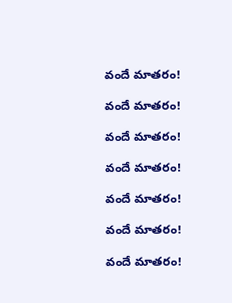వందే మాతరం!

వందే మాతరం!

వందే మాతరం!

వందే మాతరం!

వందే మాతరం!

వందే మాతరం!

వందే మాతరం!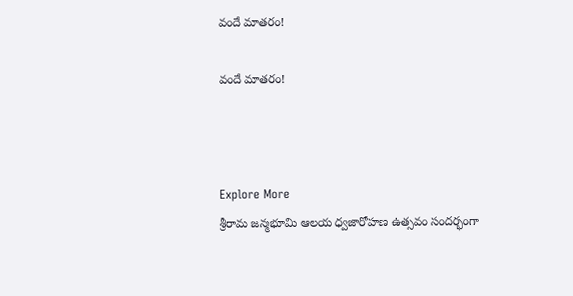వందే మాతరం!

వందే మాతరం!



Explore More
శ్రీరామ జన్మభూమి ఆలయ ధ్వజారోహణ ఉత్సవం సందర్భంగా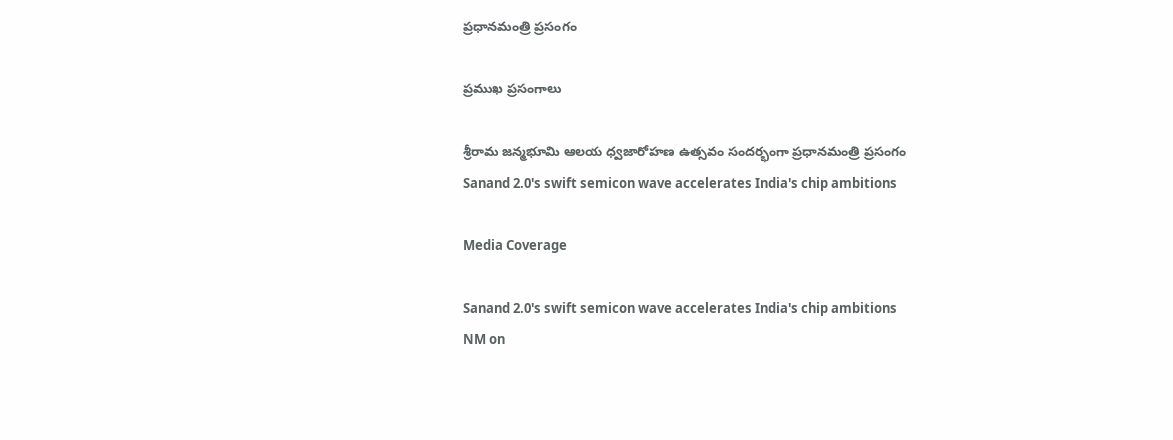ప్రధానమంత్రి ప్రసంగం

ప్రముఖ ప్రసంగాలు

శ్రీరామ జన్మభూమి ఆలయ ధ్వజారోహణ ఉత్సవం సందర్భంగా ప్రధానమంత్రి ప్రసంగం
Sanand 2.0's swift semicon wave accelerates India's chip ambitions

Media Coverage

Sanand 2.0's swift semicon wave accelerates India's chip ambitions
NM on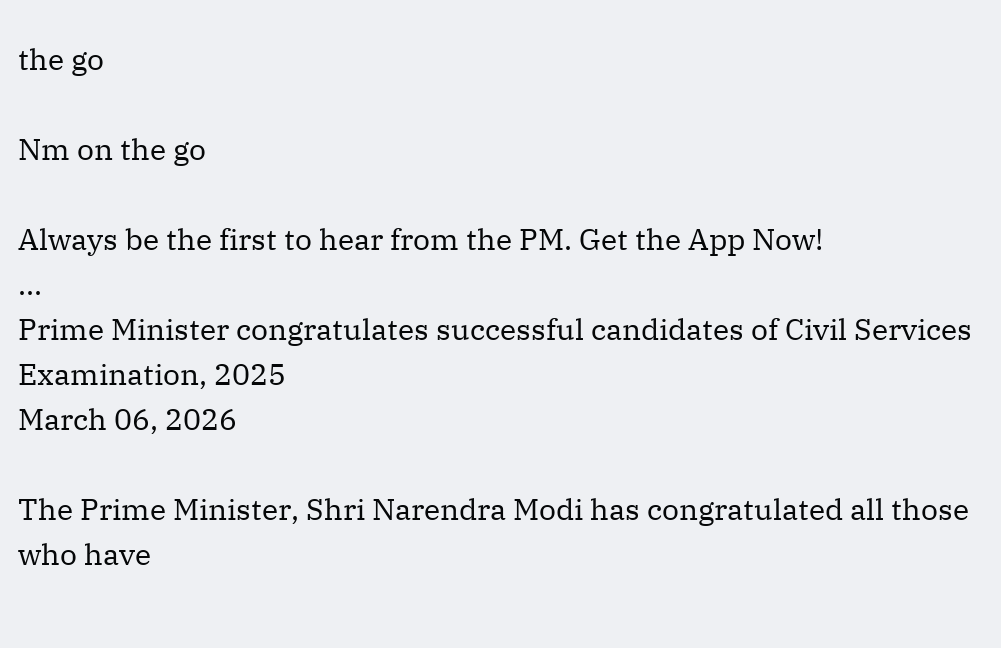the go

Nm on the go

Always be the first to hear from the PM. Get the App Now!
...
Prime Minister congratulates successful candidates of Civil Services Examination, 2025
March 06, 2026

The Prime Minister, Shri Narendra Modi has congratulated all those who have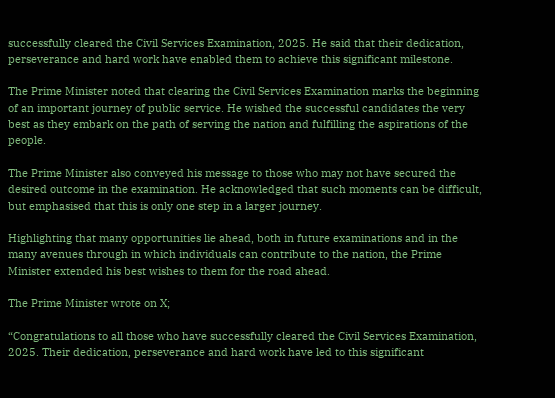successfully cleared the Civil Services Examination, 2025. He said that their dedication, perseverance and hard work have enabled them to achieve this significant milestone.

The Prime Minister noted that clearing the Civil Services Examination marks the beginning of an important journey of public service. He wished the successful candidates the very best as they embark on the path of serving the nation and fulfilling the aspirations of the people.

The Prime Minister also conveyed his message to those who may not have secured the desired outcome in the examination. He acknowledged that such moments can be difficult, but emphasised that this is only one step in a larger journey.

Highlighting that many opportunities lie ahead, both in future examinations and in the many avenues through in which individuals can contribute to the nation, the Prime Minister extended his best wishes to them for the road ahead.

The Prime Minister wrote on X;

“Congratulations to all those who have successfully cleared the Civil Services Examination, 2025. Their dedication, perseverance and hard work have led to this significant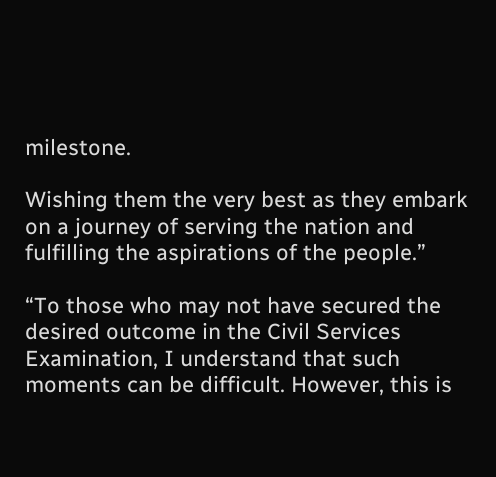milestone.

Wishing them the very best as they embark on a journey of serving the nation and fulfilling the aspirations of the people.”

“To those who may not have secured the desired outcome in the Civil Services Examination, I understand that such moments can be difficult. However, this is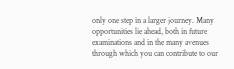only one step in a larger journey. Many opportunities lie ahead, both in future examinations and in the many avenues through which you can contribute to our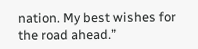nation. My best wishes for the road ahead.”